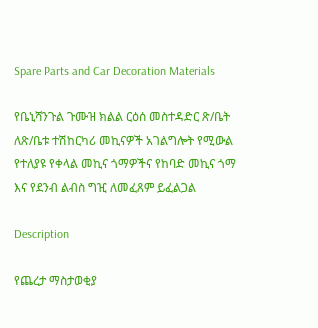Spare Parts and Car Decoration Materials

የቤኒሻንጉል ጉሙዝ ክልል ርዕሰ መስተዳድር ጽ/ቤት ለጽ/ቤቱ ተሽከርካሪ መኪናዎች አገልግሎት የሚውል የተለያዩ የቀላል መኪና ጎማዎችና የከባድ መኪና ጎማ እና የደንብ ልብስ ግዢ ለመፈጸም ይፈልጋል

Description

የጨረታ ማስታወቂያ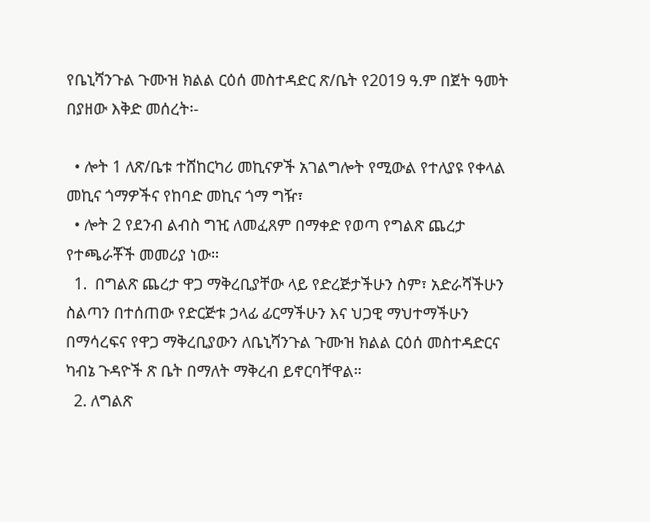የቤኒሻንጉል ጉሙዝ ክልል ርዕሰ መስተዳድር ጽ/ቤት የ2019 ዓ.ም በጀት ዓመት በያዘው እቅድ መሰረት፡-

  • ሎት 1 ለጽ/ቤቱ ተሸከርካሪ መኪናዎች አገልግሎት የሚውል የተለያዩ የቀላል መኪና ጎማዎችና የከባድ መኪና ጎማ ግዥ፣
  • ሎት 2 የደንብ ልብስ ግዢ ለመፈጸም በማቀድ የወጣ የግልጽ ጨረታ የተጫራቾች መመሪያ ነው።
  1.  በግልጽ ጨረታ ዋጋ ማቅረቢያቸው ላይ የድረጅታችሁን ስም፣ አድራሻችሁን ስልጣን በተሰጠው የድርጅቱ ኃላፊ ፊርማችሁን እና ህጋዊ ማህተማችሁን በማሳረፍና የዋጋ ማቅረቢያውን ለቤኒሻንጉል ጉሙዝ ክልል ርዕሰ መስተዳድርና ካብኔ ጉዳዮች ጽ ቤት በማለት ማቅረብ ይኖርባቸዋል።
  2. ለግልጽ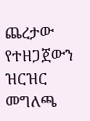ጨረታው የተዘጋጀውን ዝርዝር መግለጫ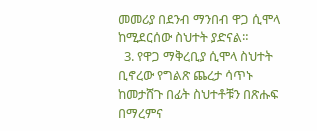መመሪያ በደንብ ማንበብ ዋጋ ሲሞላ ከሚደርሰው ስህተት ያድናል።
  3. የዋጋ ማቅረቢያ ሲሞላ ስህተት ቢኖረው የግልጽ ጨረታ ሳጥኑ ከመታሸጉ በፊት ስህተቶቹን በጽሑፍ በማረምና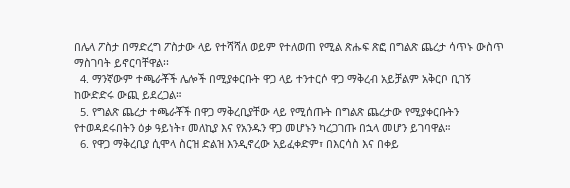በሌላ ፖስታ በማድረግ ፖስታው ላይ የተሻሻለ ወይም የተለወጠ የሚል ጽሑፍ ጽፎ በግልጽ ጨረታ ሳጥኑ ውስጥ ማስገባት ይኖርባቸዋል፡፡
  4. ማንኛውም ተጫራቾች ሌሎች በሚያቀርቡት ዋጋ ላይ ተንተርሶ ዋጋ ማቅረብ አይቻልም አቅርቦ ቢገኝ ከውድድሩ ውጪ ይደረጋል።
  5. የግልጽ ጨረታ ተጫራቾች በዋጋ ማቅረቢያቸው ላይ የሚሰጡት በግልጽ ጨረታው የሚያቀርቡትን የተወዳደሩበትን ዕቃ ዓይነት፣ መለኪያ እና የአንዱን ዋጋ መሆኑን ካረጋገጡ በኋላ መሆን ይገባዋል።
  6. የዋጋ ማቅረቢያ ሲሞላ ስርዝ ድልዝ እንዲኖረው አይፈቀድም፣ በእርሳስ እና በቀይ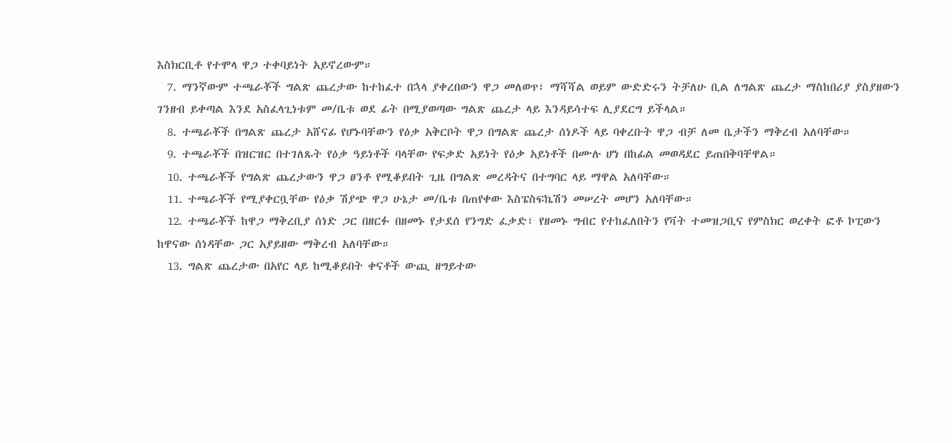እስክርቢቶ የተሞላ ዋጋ ተቀባይነት አይኖረውም።
  7. ማንኛውም ተጫራቾች ግልጽ ጨረታው ከተከፈተ በኋላ ያቀረበውን ዋጋ መለወጥ፣ ማሻሻል ወይም ውድድሩን ትቻለሁ ቢል ለግልጽ ጨረታ ማስከበሪያ ያስያዘውን ገንዘብ ይቀጣል እንደ አስፈላጊነቱም መ/ቤቱ ወደ ፊት በሚያወጣው ግልጽ ጨረታ ላይ እንዳይሳተፍ ሊያደርግ ይችላል።
  8. ተጫራቾች በግልጽ ጨረታ አሸናፊ የሆኑባቸውን የዕቃ አቅርቦት ዋጋ በግልጽ ጨረታ ሰነዶች ላይ ባቀረቡት ዋጋ ብቻ ለመ ቤታችን ማቅረብ አለባቸው።
  9. ተጫራቾች በዝርዝር በተገለጹት የዕቃ ዓይነቶች ባላቸው የፍቃድ አይነት የዕቃ አይነቶች በሙሉ ሆነ በከፊል መወዳደር ይጠበቅባቸዋል።
  10. ተጫራቾች የግልጽ ጨረታውን ዋጋ ፀንቶ የሚቆይበት ጊዜ በግልጽ መረዳትና በተግባር ላይ ማዋል አለባቸው።
  11. ተጫራቾች የሚያቀርቧቸው የዕቃ ሽያጭ ዋጋ ሁኔታ መ/ቤቱ በጠየቀው እስፔስፍኬሽን መሠረት መሆን አለባቸው።
  12. ተጫራቾች ከዋጋ ማቅረቢያ ሰነድ ጋር በዘርፉ በዘመኑ የታደሰ የንግድ ፈቃድ፣ የዘመኑ ግብር የተከፈለበትን የቫት ተመዝጋቢና የምስክር ወረቀት ፎቶ ኮፒውን ከዋናው ሰነዳቸው ጋር አያይዘው ማቅረብ አለባቸው።
  13. ግልጽ ጨረታው በአየር ላይ ከሚቆይበት ቀናቶች ውጪ ዘግይተው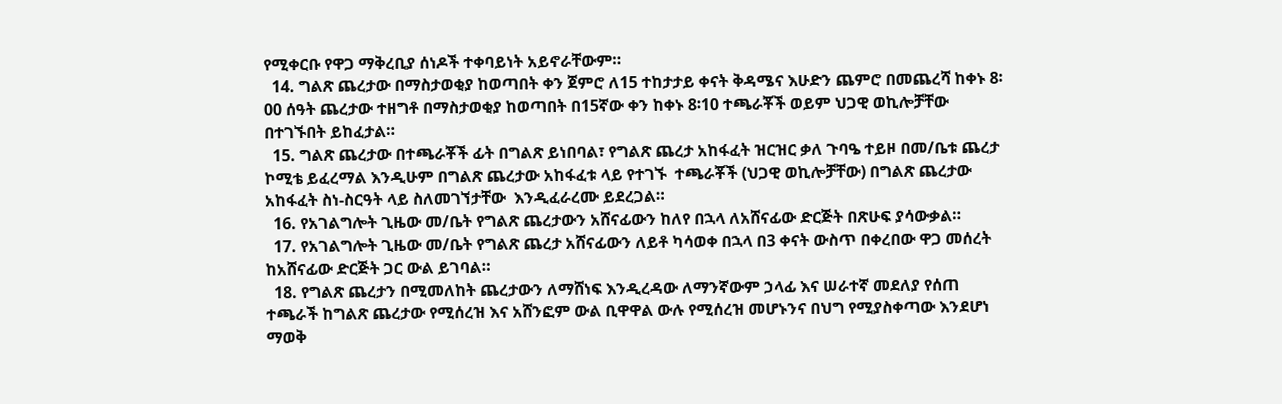የሚቀርቡ የዋጋ ማቅረቢያ ሰነዶች ተቀባይነት አይኖራቸውም።
  14. ግልጽ ጨረታው በማስታወቂያ ከወጣበት ቀን ጀምሮ ለ15 ተከታታይ ቀናት ቅዳሜና እሁድን ጨምሮ በመጨረሻ ከቀኑ 8፡00 ሰዓት ጨረታው ተዘግቶ በማስታወቂያ ከወጣበት በ15ኛው ቀን ከቀኑ 8፡10 ተጫራቾች ወይም ህጋዊ ወኪሎቻቸው በተገኙበት ይከፈታል።
  15. ግልጽ ጨረታው በተጫራቾች ፊት በግልጽ ይነበባል፣ የግልጽ ጨረታ አከፋፈት ዝርዝር ቃለ ጉባዔ ተይዞ በመ/ቤቱ ጨረታ ኮሚቴ ይፈረማል እንዲሁም በግልጽ ጨረታው አከፋፈቱ ላይ የተገኙ  ተጫራቾች (ህጋዊ ወኪሎቻቸው) በግልጽ ጨረታው አከፋፈት ስነ-ስርዓት ላይ ስለመገኘታቸው  እንዲፈራረሙ ይደረጋል።
  16. የአገልግሎት ጊዜው መ/ቤት የግልጽ ጨረታውን አሸናፊውን ከለየ በኋላ ለአሸናፊው ድርጅት በጽሁፍ ያሳውቃል።
  17. የአገልግሎት ጊዜው መ/ቤት የግልጽ ጨረታ አሸናፊውን ለይቶ ካሳወቀ በኋላ በ3 ቀናት ውስጥ በቀረበው ዋጋ መሰረት ከአሸናፊው ድርጅት ጋር ውል ይገባል።
  18. የግልጽ ጨረታን በሚመለከት ጨረታውን ለማሸነፍ እንዲረዳው ለማንኛውም ኃላፊ እና ሠራተኛ መደለያ የሰጠ ተጫራች ከግልጽ ጨረታው የሚሰረዝ እና አሸንፎም ውል ቢዋዋል ውሉ የሚሰረዝ መሆኑንና በህግ የሚያስቀጣው እንደሆነ ማወቅ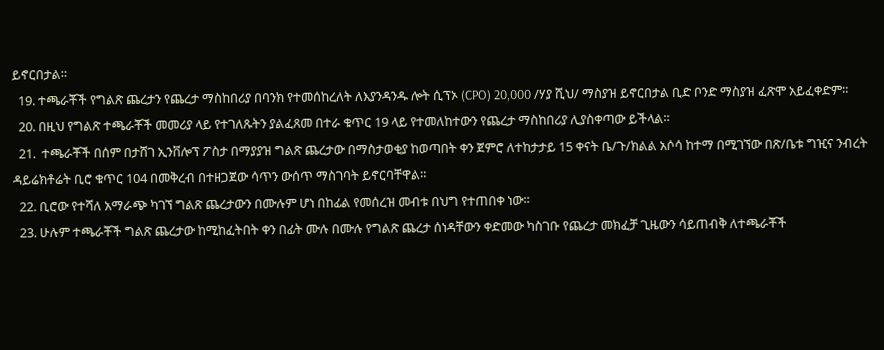ይኖርበታል።
  19. ተጫራቾች የግልጽ ጨረታን የጨረታ ማስከበሪያ በባንክ የተመሰከረለት ለእያንዳንዱ ሎት ሲፕኦ (CPO) 20,000 /ሃያ ሺህ/ ማስያዝ ይኖርበታል ቢድ ቦንድ ማስያዝ ፈጽሞ አይፈቀድም።
  20. በዚህ የግልጽ ተጫራቾች መመሪያ ላይ የተገለጹትን ያልፈጸመ በተራ ቁጥር 19 ላይ የተመለከተውን የጨረታ ማስከበሪያ ሊያስቀጣው ይችላል።
  21.  ተጫራቾች በሰም በታሸገ ኢንቨሎፕ ፖስታ በማያያዝ ግልጽ ጨረታው በማስታወቂያ ከወጣበት ቀን ጀምሮ ለተከታታይ 15 ቀናት ቤ/ጉ/ክልል አሶሳ ከተማ በሚገኘው በጽ/ቤቱ ግዢና ንብረት ዳይሬክቶሬት ቢሮ ቁጥር 104 በመቅረብ በተዘጋጀው ሳጥን ውሰጥ ማስገባት ይኖርባቸዋል።
  22. ቢሮው የተሻለ አማራጭ ካገኘ ግልጽ ጨረታውን በሙሉም ሆነ በከፊል የመሰረዝ መብቱ በህግ የተጠበቀ ነው።
  23. ሁሉም ተጫራቾች ግልጽ ጨረታው ከሚከፈትበት ቀን በፊት ሙሉ በሙሉ የግልጽ ጨረታ ሰነዳቸውን ቀድመው ካስገቡ የጨረታ መክፈቻ ጊዜውን ሳይጠብቅ ለተጫራቾች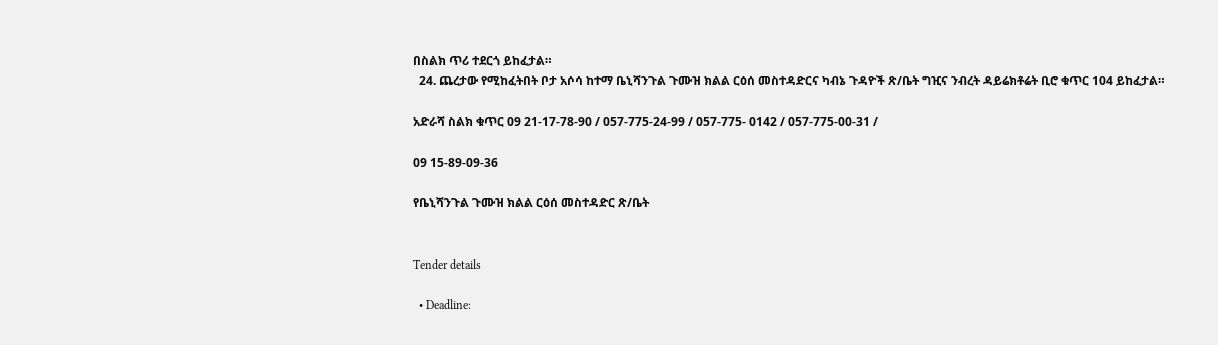በስልክ ጥሪ ተደርጎ ይከፈታል።
  24. ጨረታው የሚከፈትበት ቦታ አሶሳ ከተማ ቤኒሻንጉል ጉሙዝ ክልል ርዕሰ መስተዳድርና ካብኔ ጉዳዮች ጽ/ቤት ግዢና ንብረት ዳይሬክቶሬት ቢሮ ቁጥር 104 ይከፈታል።

አድራሻ ስልክ ቁጥር 09 21-17-78-90 / 057-775-24-99 / 057-775- 0142 / 057-775-00-31 /

09 15-89-09-36

የቤኒሻንጉል ጉሙዝ ክልል ርዕሰ መስተዳድር ጽ/ቤት


Tender details

  • Deadline: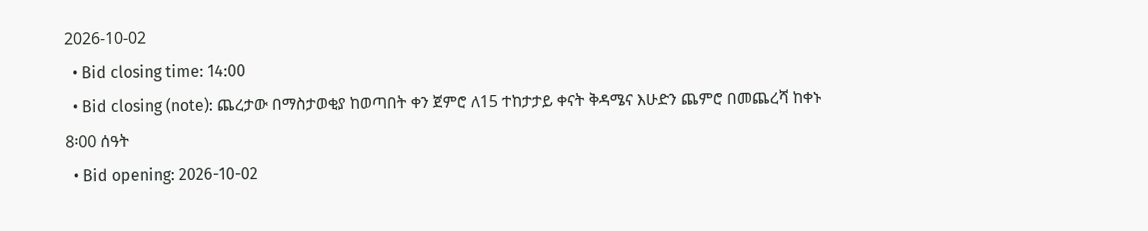2026-10-02
  • Bid closing time: 14:00
  • Bid closing (note): ጨረታው በማስታወቂያ ከወጣበት ቀን ጀምሮ ለ15 ተከታታይ ቀናት ቅዳሜና እሁድን ጨምሮ በመጨረሻ ከቀኑ 8፡00 ሰዓት
  • Bid opening: 2026-10-02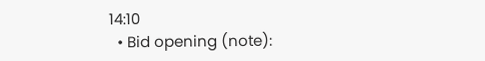14:10
  • Bid opening (note):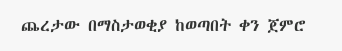ጨረታው በማስታወቂያ ከወጣበት ቀን ጀምሮ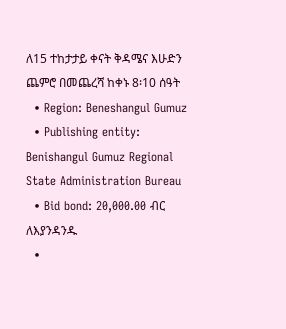ለ15 ተከታታይ ቀናት ቅዳሜና እሁድን ጨምሮ በመጨረሻ ከቀኑ 8፡10 ሰዓት
  • Region: Beneshangul Gumuz
  • Publishing entity: Benishangul Gumuz Regional State Administration Bureau
  • Bid bond: 20,000.00 ብር ለእያንዳንዱ
  •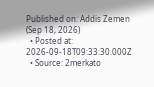Published on: Addis Zemen (Sep 18, 2026)
  • Posted at: 2026-09-18T09:33:30.000Z
  • Source: 2merkato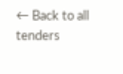← Back to all tenders